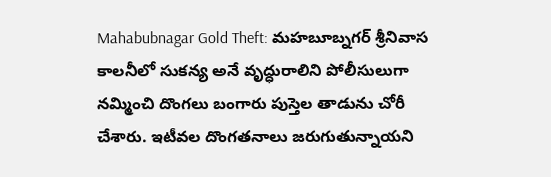Mahabubnagar Gold Theft: మహబూబ్నగర్ శ్రీనివాస కాలనీలో సుకన్య అనే వృద్ధురాలిని పోలీసులుగా నమ్మించి దొంగలు బంగారు పుస్తెల తాడును చోరీ చేశారు. ఇటీవల దొంగతనాలు జరుగుతున్నాయని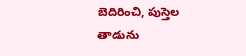బెదిరించి, పుస్తెల తాడును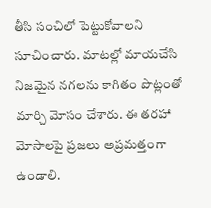తీసి సంచిలో పెట్టుకోవాలని సూచించారు. మాటల్లో మాయచేసి నిజమైన నగలను కాగితం పొట్లంతో మార్చి మోసం చేశారు. ఈ తరహా మోసాలపై ప్రజలు అప్రమత్తంగా ఉండాలి.